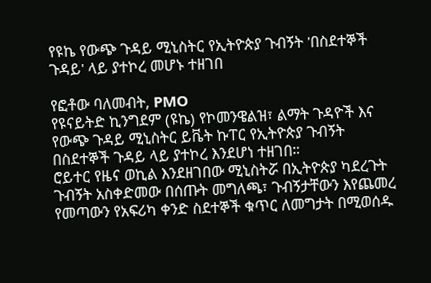የዩኬ የውጭ ጉዳይ ሚኒስትር የኢትዮጵያ ጉብኝት 'በስደተኞች ጉዳይ' ላይ ያተኮረ መሆኑ ተዘገበ

የፎቶው ባለመብት, PMO
የዩናይትድ ኪንግደም (ዩኬ) የኮመንዌልዝ፣ ልማት ጉዳዮች እና የውጭ ጉዳይ ሚኒስትር ይቬት ኩፐር የኢትዮጵያ ጉብኝት በስደተኞች ጉዳይ ላይ ያተኮረ እንደሆነ ተዘገበ።
ሮይተር የዜና ወኪል እንደዘገበው ሚኒስትሯ በኢትዮጵያ ካደረጉት ጉብኝት አስቀድመው በሰጡት መግለጫ፣ ጉብኝታቸውን እየጨመረ የመጣውን የአፍሪካ ቀንድ ስደተኞች ቁጥር ለመግታት በሚወሰዱ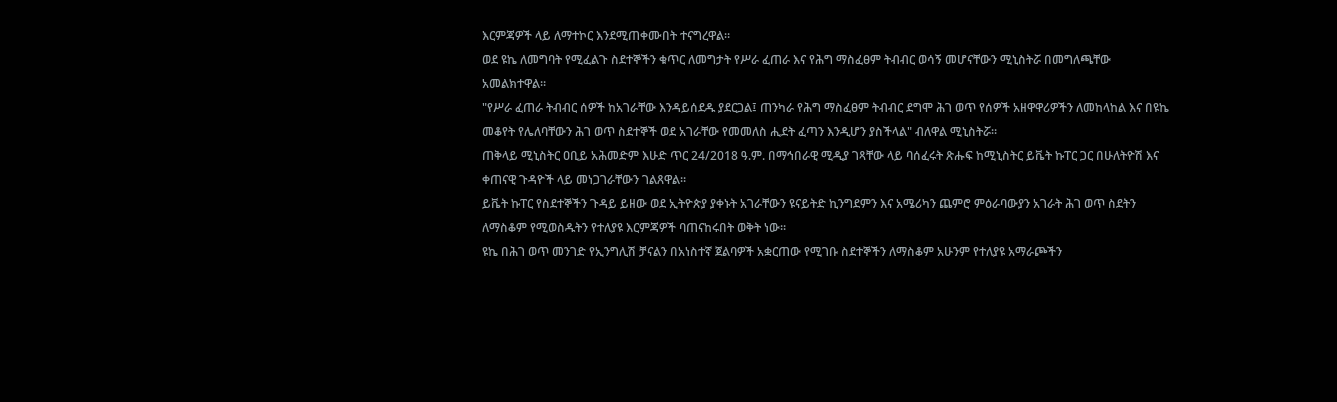እርምጃዎች ላይ ለማተኮር እንደሚጠቀሙበት ተናግረዋል።
ወደ ዩኬ ለመግባት የሚፈልጉ ስደተኞችን ቁጥር ለመግታት የሥራ ፈጠራ እና የሕግ ማስፈፀም ትብብር ወሳኝ መሆናቸውን ሚኒስትሯ በመግለጫቸው አመልክተዋል።
"የሥራ ፈጠራ ትብብር ሰዎች ከአገራቸው እንዳይሰደዱ ያደርጋል፤ ጠንካራ የሕግ ማስፈፀም ትብብር ደግሞ ሕገ ወጥ የሰዎች አዘዋዋሪዎችን ለመከላከል እና በዩኬ መቆየት የሌለባቸውን ሕገ ወጥ ስደተኞች ወደ አገራቸው የመመለስ ሒደት ፈጣን እንዲሆን ያስችላል" ብለዋል ሚኒስትሯ።
ጠቅላይ ሚኒስትር ዐቢይ አሕመድም እሁድ ጥር 24/2018 ዓ.ም. በማኅበራዊ ሚዲያ ገጻቸው ላይ ባሰፈሩት ጽሑፍ ከሚኒስትር ይቬት ኩፐር ጋር በሁለትዮሽ እና ቀጠናዊ ጉዳዮች ላይ መነጋገራቸውን ገልጸዋል።
ይቬት ኩፐር የስደተኞችን ጉዳይ ይዘው ወደ ኢትዮጵያ ያቀኑት አገራቸውን ዩናይትድ ኪንግደምን እና አሜሪካን ጨምሮ ምዕራባውያን አገራት ሕገ ወጥ ስደትን ለማስቆም የሚወስዱትን የተለያዩ እርምጃዎች ባጠናከሩበት ወቅት ነው።
ዩኬ በሕገ ወጥ መንገድ የኢንግሊሽ ቻናልን በአነስተኛ ጀልባዎች አቋርጠው የሚገቡ ስደተኞችን ለማስቆም አሁንም የተለያዩ አማራጮችን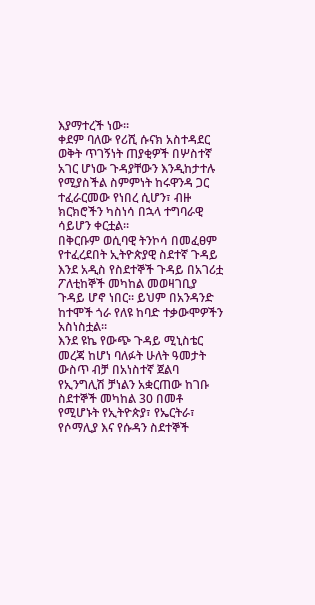እያማተረች ነው።
ቀደም ባለው የሪሺ ሱናክ አስተዳደር ወቅት ጥገኝነት ጠያቂዎች በሦስተኛ አገር ሆነው ጉዳያቸውን እንዲከታተሉ የሚያስችል ስምምነት ከሩዋንዳ ጋር ተፈራርመው የነበረ ሲሆን፣ ብዙ ክርክሮችን ካስነሳ በኋላ ተግባራዊ ሳይሆን ቀርቷል።
በቅርቡም ወሲባዊ ትንኮሳ በመፈፀም የተፈረደበት ኢትዮጵያዊ ስደተኛ ጉዳይ እንደ አዲስ የስደተኞች ጉዳይ በአገሪቷ ፖለቲከኞች መካከል መወዛገቢያ ጉዳይ ሆኖ ነበር። ይህም በአንዳንድ ከተሞች ጎራ የለዩ ከባድ ተቃውሞዎችን አስነስቷል።
እንደ ዩኬ የውጭ ጉዳይ ሚኒስቴር መረጃ ከሆነ ባለፉት ሁለት ዓመታት ውስጥ ብቻ በአነስተኛ ጀልባ የኢንግሊሽ ቻነልን አቋርጠው ከገቡ ስደተኞች መካከል 30 በመቶ የሚሆኑት የኢትዮጵያ፣ የኤርትራ፣ የሶማሊያ እና የሱዳን ስደተኞች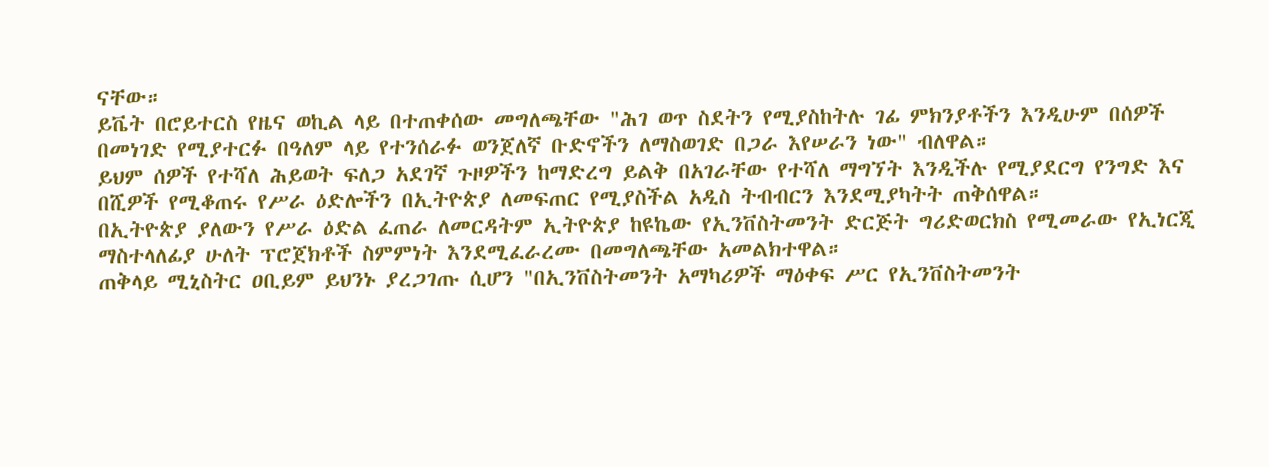ናቸው።
ይቬት በሮይተርስ የዜና ወኪል ላይ በተጠቀሰው መግለጫቸው "ሕገ ወጥ ስደትን የሚያስከትሉ ገፊ ምክንያቶችን እንዲሁም በሰዎች በመነገድ የሚያተርፉ በዓለም ላይ የተንሰራፉ ወንጀለኛ ቡድኖችን ለማስወገድ በጋራ እየሠራን ነው" ብለዋል።
ይህም ሰዎች የተሻለ ሕይወት ፍለጋ አደገኛ ጉዞዎችን ከማድረግ ይልቅ በአገራቸው የተሻለ ማግኘት እንዲችሉ የሚያደርግ የንግድ እና በሺዎች የሚቆጠሩ የሥራ ዕድሎችን በኢትዮጵያ ለመፍጠር የሚያስችል አዲስ ትብብርን እንደሚያካትት ጠቅሰዋል።
በኢትዮጵያ ያለውን የሥራ ዕድል ፈጠራ ለመርዳትም ኢትዮጵያ ከዩኬው የኢንቨስትመንት ድርጅት ግሪድወርክስ የሚመራው የኢነርጂ ማስተላለፊያ ሁለት ፕሮጀክቶች ስምምነት እንደሚፈራረሙ በመግለጫቸው አመልክተዋል።
ጠቅላይ ሚኒስትር ዐቢይም ይህንኑ ያረጋገጡ ሲሆን "በኢንቨስትመንት አማካሪዎች ማዕቀፍ ሥር የኢንቨስትመንት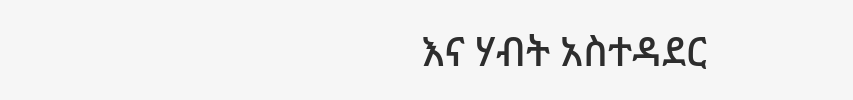እና ሃብት አስተዳደር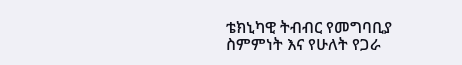ቴክኒካዊ ትብብር የመግባቢያ ስምምነት እና የሁለት የጋራ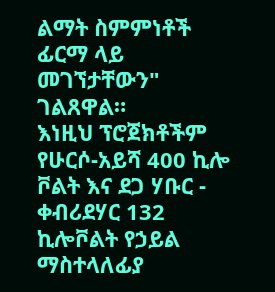ልማት ስምምነቶች ፊርማ ላይ መገኘታቸውን" ገልጸዋል።
እነዚህ ፕሮጀክቶችም የሁርሶ-አይሻ 400 ኪሎ ቮልት እና ደጋ ሃቡር - ቀብሪደሃር 132 ኪሎቮልት የኃይል ማስተላለፊያ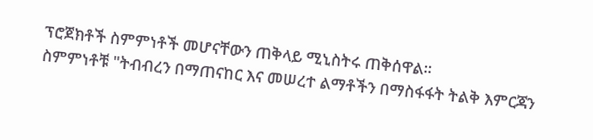ፕሮጀክቶች ስምምነቶች መሆናቸውን ጠቅላይ ሚኒስትሩ ጠቅሰዋል።
ስምምነቶቹ "ትብብረን በማጠናከር እና መሠረተ ልማቶችን በማስፋፋት ትልቅ እምርጃን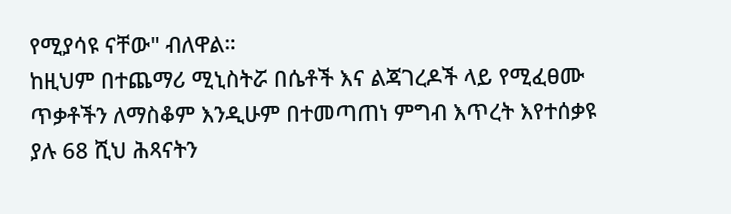የሚያሳዩ ናቸው" ብለዋል።
ከዚህም በተጨማሪ ሚኒስትሯ በሴቶች እና ልጃገረዶች ላይ የሚፈፀሙ ጥቃቶችን ለማስቆም እንዲሁም በተመጣጠነ ምግብ እጥረት እየተሰቃዩ ያሉ 68 ሺህ ሕጻናትን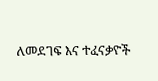ለመደገፍ እና ተፈናቃዮች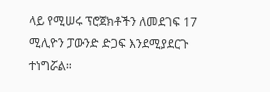ላይ የሚሠሩ ፕሮጀክቶችን ለመደገፍ 17 ሚሊዮን ፓውንድ ድጋፍ እንደሚያደርጉ ተነግሯል።